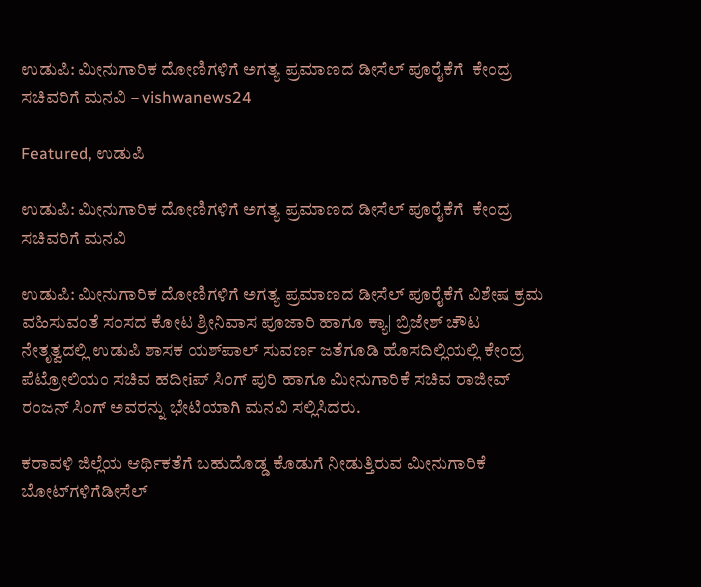ಉಡುಪಿ: ಮೀನುಗಾರಿಕ ದೋಣಿಗಳಿಗೆ ಅಗತ್ಯ ಪ್ರಮಾಣದ ಡೀಸೆಲ್ ಪೂರೈಕೆಗೆ  ಕೇಂದ್ರ ಸಚಿವರಿಗೆ ಮನವಿ – vishwanews24

Featured, ಉಡುಪಿ

ಉಡುಪಿ: ಮೀನುಗಾರಿಕ ದೋಣಿಗಳಿಗೆ ಅಗತ್ಯ ಪ್ರಮಾಣದ ಡೀಸೆಲ್ ಪೂರೈಕೆಗೆ  ಕೇಂದ್ರ ಸಚಿವರಿಗೆ ಮನವಿ

ಉಡುಪಿ: ಮೀನುಗಾರಿಕ ದೋಣಿಗಳಿಗೆ ಅಗತ್ಯ ಪ್ರಮಾಣದ ಡೀಸೆಲ್ ಪೂರೈಕೆಗೆ ವಿಶೇಷ ಕ್ರಮ ವಹಿಸುವಂತೆ ಸಂಸದ ಕೋಟ ಶ್ರೀನಿವಾಸ ಪೂಜಾರಿ ಹಾಗೂ ಕ್ಯಾ| ಬ್ರಿಜೇಶ್ ಚೌಟ ನೇತೃತ್ವದಲ್ಲಿ ಉಡುಪಿ ಶಾಸಕ ಯಶ್‌ಪಾಲ್ ಸುವರ್ಣ ಜತೆಗೂಡಿ ಹೊಸದಿಲ್ಲಿಯಲ್ಲಿ ಕೇಂದ್ರ ಪೆಟ್ರೋಲಿಯಂ ಸಚಿವ ಹದೀiಪ್ ಸಿಂಗ್ ಪುರಿ ಹಾಗೂ ಮೀನುಗಾರಿಕೆ ಸಚಿವ ರಾಜೀವ್ ರಂಜನ್ ಸಿಂಗ್ ಅವರನ್ನು ಭೇಟಿಯಾಗಿ ಮನವಿ ಸಲ್ಲಿಸಿದರು.

ಕರಾವಳಿ ಜಿಲ್ಲೆಯ ಆರ್ಥಿಕತೆಗೆ ಬಹುದೊಡ್ಡ ಕೊಡುಗೆ ನೀಡುತ್ತಿರುವ ಮೀನುಗಾರಿಕೆ ಬೋಟ್‌ಗಳಿಗೆಡೀಸೆಲ್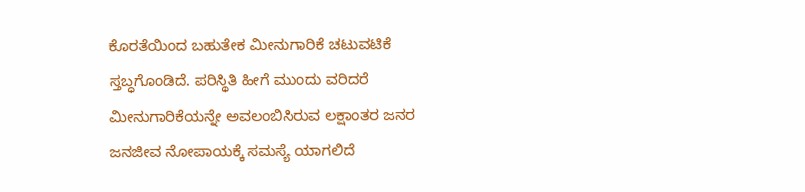ಕೊರತೆಯಿಂದ ಬಹುತೇಕ ಮೀನುಗಾರಿಕೆ ಚಟುವಟಿಕೆ ಸ್ತಬ್ಧಗೊಂಡಿದೆ. ಪರಿಸ್ಥಿತಿ ಹೀಗೆ ಮುಂದು ವರಿದರೆ ಮೀನುಗಾರಿಕೆಯನ್ನೇ ಅವಲಂಬಿಸಿರುವ ಲಕ್ಷಾಂತರ ಜನರ ಜನಜೀವ ನೋಪಾಯಕ್ಕೆ ಸಮಸ್ಯೆ ಯಾಗಲಿದೆ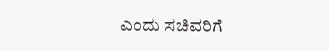ಎಂದು ಸಚಿವರಿಗೆ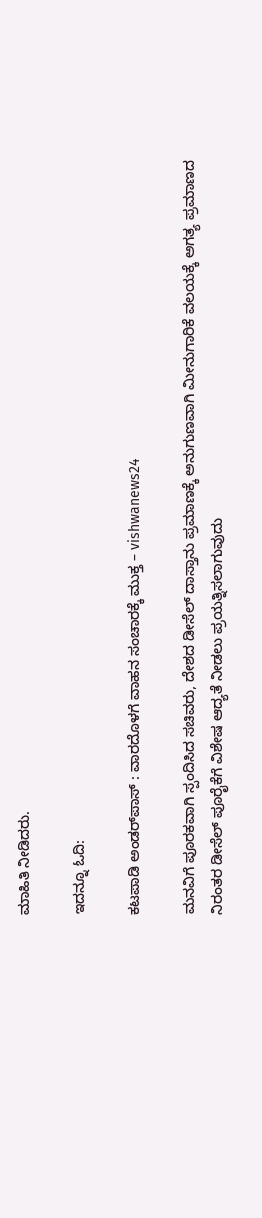ಮಾಹಿತಿ ನೀಡಿದರು.

ಇದನ್ನೂ ಓದಿ:

ಕಟಪಾಡಿ ಅಂಡರ್‌ಪಾಸ್ : ವಾರದೊಳಗೆ ವಾಹನ ಸಂಚಾರಕ್ಕೆ ಮುಕ್ತ – vishwanews24

ಮನವಿಗೆ ಪೂರಕವಾಗಿ ಸ್ಪಂದಿಸಿದ ಸಚಿವರು, ದೇಶದ ಡೀಸೆಲ್ ದಾಸ್ತಾನು ಪ್ರಮಾಣಕ್ಕೆ ಅನುಗುಣವಾಗಿ ಮೀನುಗಾರಿಕೆ ವಲಯಕ್ಕೆ ಅಗತ್ಯ ಪ್ರಮಾಣದ ನಿರಂತರ ಡೀಸೆಲ್ ಪೂರೈಕೆಗೆ ವಿಶೇಷ ಆದ್ಯತೆ ನೀಡಲು ಪ್ರಯತ್ನಿಸಲಾಗುವುದು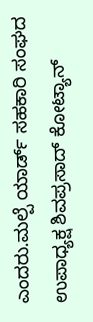ಎಂದರು.ಮಲ್ಪೆ ಯಾರ್ಡ್ ಸಹಕಾರಿ ಸಂಘದ ಉಪಾಧ್ಯಕ್ಷ ಶಿವಪ್ರಸಾದ್ ಕೋಟ್ಯಾನ್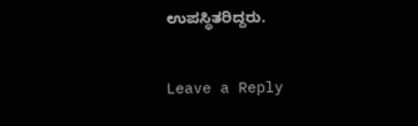ಉಪಸ್ಥಿತರಿದ್ದರು.

Leave a Reply